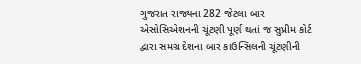ગુજરાત રાજ્યના 282 જેટલા બાર એસોસિએશનની ચૂંટણી પૂર્ણ થતાં જ સુપ્રીમ કોર્ટ દ્વારા સમગ્ર દેશના બાર કાઉન્સિલની ચૂંટણીની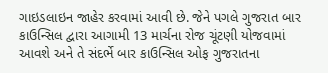ગાઇડલાઇન જાહેર કરવામાં આવી છે. જેને પગલે ગુજરાત બાર કાઉન્સિલ દ્વારા આગામી 13 માર્ચના રોજ ચૂંટણી યોજવામાં આવશે અને તે સંદર્ભે બાર કાઉન્સિલ ઓફ ગુજરાતના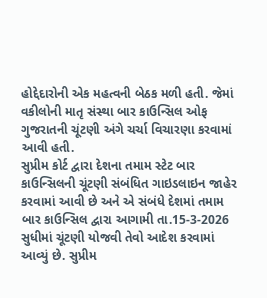હોદ્દેદારોની એક મહત્વની બેઠક મળી હતી. જેમાં વકીલોની માતૃ સંસ્થા બાર કાઉન્સિલ ઓફ ગુજરાતની ચૂંટણી અંગે ચર્ચા વિચારણા કરવામાં આવી હતી.
સુપ્રીમ કોર્ટ દ્વારા દેશના તમામ સ્ટેટ બાર કાઉન્સિલની ચૂંટણી સંબંધિત ગાઇડલાઇન જાહેર કરવામાં આવી છે અને એ સંબંધે દેશમાં તમામ બાર કાઉન્સિલ દ્વારા આગામી તા.15-3-2026 સુધીમાં ચૂંટણી યોજવી તેવો આદેશ કરવામાં આવ્યું છે. સુપ્રીમ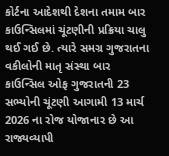કોર્ટના આદેશથી દેશના તમામ બાર કાઉન્સિલમાં ચૂંટણીની પ્રક્રિયા ચાલુ થઈ ગઈ છે. ત્યારે સમગ્ર ગુજરાતના વકીલોની માતૃ સંસ્થા બાર કાઉન્સિલ ઓફ ગુજરાતની 23 સભ્યોની ચૂંટણી આગામી 13 માર્ચ 2026 ના રોજ યોજાનાર છે આ રાજ્યવ્યાપી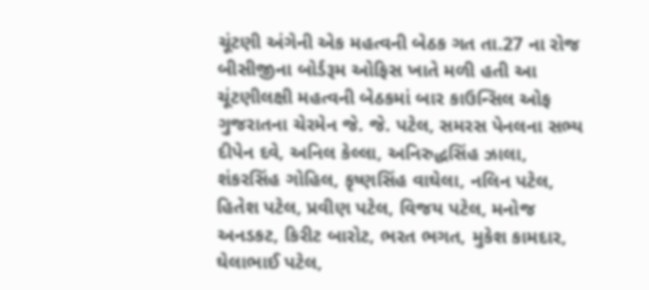ચૂંટણી અંગેની એક મહત્વની બેઠક ગત તા.27 ના રોજ બીસીજીના બોર્ડરૂમ ઓફિસ ખાતે મળી હતી આ ચૂંટણીલક્ષી મહત્વની બેઠકમાં બાર કાઉન્સિલ ઓફ ગુજરાતના ચેરમેન જે. જે. પટેલ, સમરસ પેનલના સભ્ય દીપેન દવે, અનિલ કેલ્લા, અનિરુદ્ધસિંહ ઝાલા, શંકરસિંહ ગોહિલ, કૃષ્ણસિંહ વાઘેલા, નલિન પટેલ, હિતેશ પટેલ, પ્રવીણ પટેલ, વિજય પટેલ, મનોજ અનડકટ, કિરીટ બારોટ, ભરત ભગત, મુકેશ કામદાર, ઘેલાભાઈ પટેલ,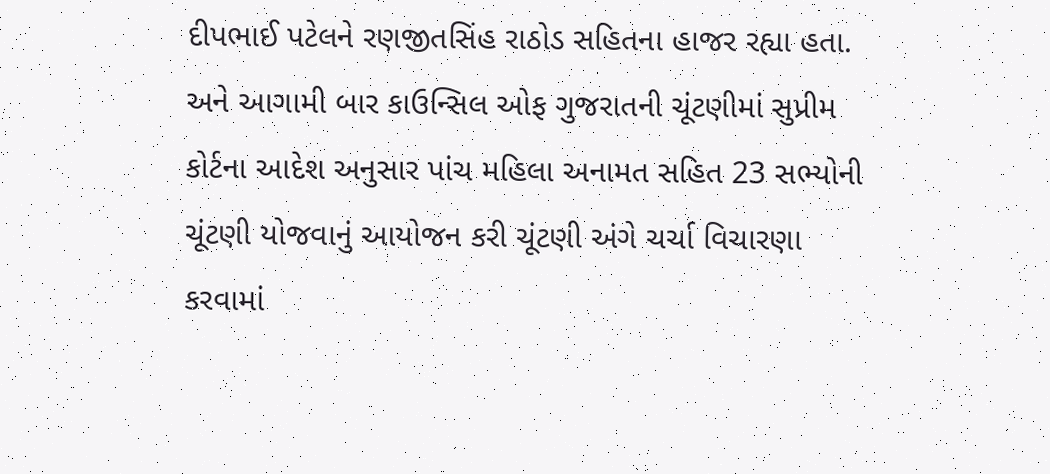દીપભાઈ પટેલને રણજીતસિંહ રાઠોડ સહિતના હાજર રહ્યા હતા. અને આગામી બાર કાઉન્સિલ ઓફ ગુજરાતની ચૂંટણીમાં સુપ્રીમ કોર્ટના આદેશ અનુસાર પાંચ મહિલા અનામત સહિત 23 સભ્યોની ચૂંટણી યોજવાનું આયોજન કરી ચૂંટણી અંગે ચર્ચા વિચારણા કરવામાં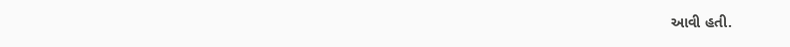આવી હતી.